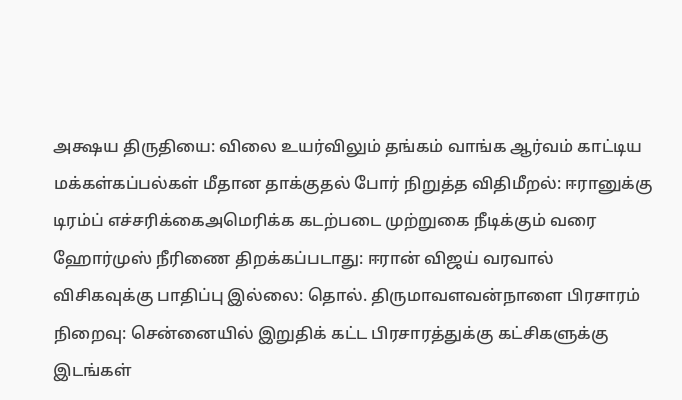அக்ஷய திருதியை: விலை உயர்விலும் தங்கம் வாங்க ஆர்வம் காட்டிய மக்கள்கப்பல்கள் மீதான தாக்குதல் போர் நிறுத்த விதிமீறல்: ஈரானுக்கு டிரம்ப் எச்சரிக்கைஅமெரிக்க கடற்படை முற்றுகை நீடிக்கும் வரை ஹோர்முஸ் நீரிணை திறக்கப்படாது: ஈரான் விஜய் வரவால் விசிகவுக்கு பாதிப்பு இல்லை: தொல். திருமாவளவன்நாளை பிரசாரம் நிறைவு: சென்னையில் இறுதிக் கட்ட பிரசாரத்துக்கு கட்சிகளுக்கு இடங்கள்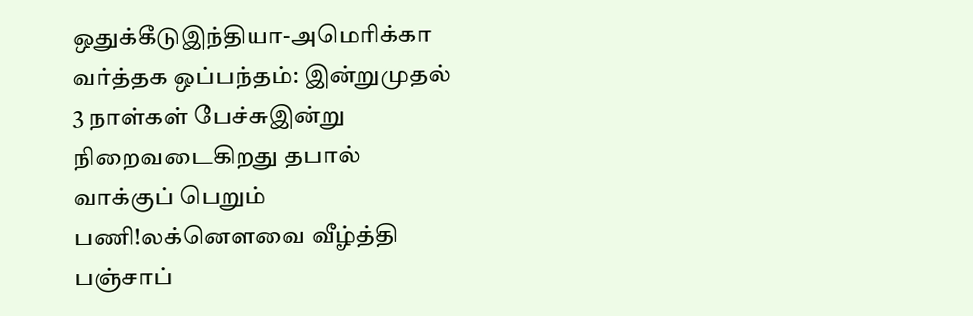ஒதுக்கீடுஇந்தியா-அமெரிக்கா வர்த்தக ஒப்பந்தம்: இன்றுமுதல் 3 நாள்கள் பேச்சுஇன்று நிறைவடைகிறது தபால் வாக்குப் பெறும் பணி!லக்னௌவை வீழ்த்தி பஞ்சாப்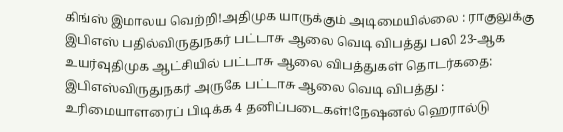கிங்ஸ் இமாலய வெற்றி!அதிமுக யாருக்கும் அடிமையில்லை : ராகுலுக்கு இபிஎஸ் பதில்விருதுநகர் பட்டாசு ஆலை வெடி விபத்து பலி 23-ஆக உயர்வுதிமுக ஆட்சியில் பட்டாசு ஆலை விபத்துகள் தொடர்கதை: இபிஎஸ்விருதுநகர் அருகே பட்டாசு ஆலை வெடி விபத்து : உரிமையாளரைப் பிடிக்க 4 தனிப்படைகள்!நேஷனல் ஹெரால்டு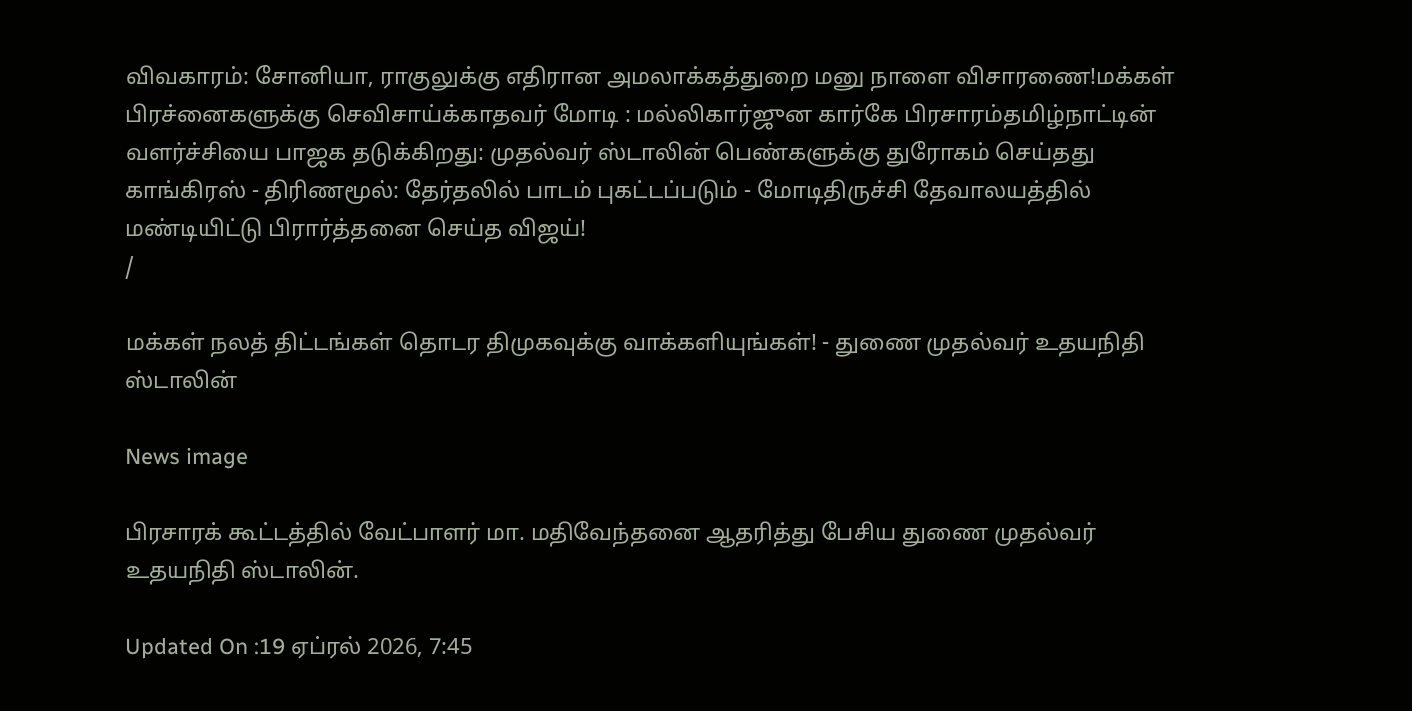விவகாரம்: சோனியா, ராகுலுக்கு எதிரான அமலாக்கத்துறை மனு நாளை விசாரணை!மக்கள் பிரச்னைகளுக்கு செவிசாய்க்காதவர் மோடி : மல்லிகார்ஜுன கார்கே பிரசாரம்தமிழ்நாட்டின் வளர்ச்சியை பாஜக தடுக்கிறது: முதல்வர் ஸ்டாலின் பெண்களுக்கு துரோகம் செய்தது காங்கிரஸ் - திரிணமூல்: தேர்தலில் பாடம் புகட்டப்படும் - மோடிதிருச்சி தேவாலயத்தில் மண்டியிட்டு பிரார்த்தனை செய்த விஜய்!
/

மக்கள் நலத் திட்டங்கள் தொடர திமுகவுக்கு வாக்களியுங்கள்! - துணை முதல்வர் உதயநிதி ஸ்டாலின்

News image

பிரசாரக் கூட்டத்தில் வேட்பாளர் மா. மதிவேந்தனை ஆதரித்து பேசிய துணை முதல்வர் உதயநிதி ஸ்டாலின்.

Updated On :19 ஏப்ரல் 2026, 7:45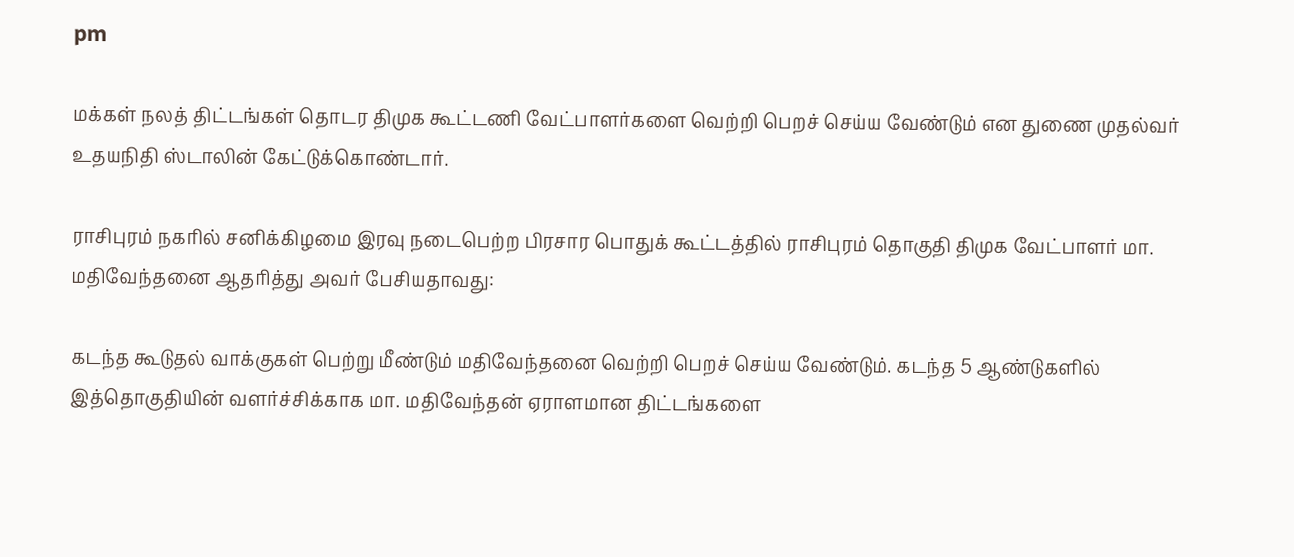pm

மக்கள் நலத் திட்டங்கள் தொடர திமுக கூட்டணி வேட்பாளர்களை வெற்றி பெறச் செய்ய வேண்டும் என துணை முதல்வர் உதயநிதி ஸ்டாலின் கேட்டுக்கொண்டார்.

ராசிபுரம் நகரில் சனிக்கிழமை இரவு நடைபெற்ற பிரசார பொதுக் கூட்டத்தில் ராசிபுரம் தொகுதி திமுக வேட்பாளர் மா. மதிவேந்தனை ஆதரித்து அவர் பேசியதாவது:

கடந்த கூடுதல் வாக்குகள் பெற்று மீண்டும் மதிவேந்தனை வெற்றி பெறச் செய்ய வேண்டும். கடந்த 5 ஆண்டுகளில் இத்தொகுதியின் வளர்ச்சிக்காக மா. மதிவேந்தன் ஏராளமான திட்டங்களை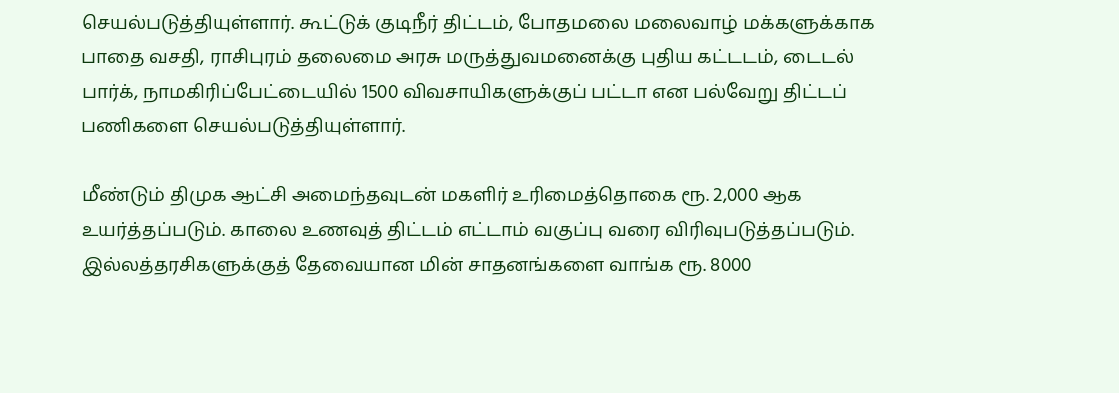செயல்படுத்தியுள்ளார். கூட்டுக் குடிநீர் திட்டம், போதமலை மலைவாழ் மக்களுக்காக பாதை வசதி, ராசிபுரம் தலைமை அரசு மருத்துவமனைக்கு புதிய கட்டடம், டைடல் பார்க், நாமகிரிப்பேட்டையில் 1500 விவசாயிகளுக்குப் பட்டா என பல்வேறு திட்டப் பணிகளை செயல்படுத்தியுள்ளார்.

மீண்டும் திமுக ஆட்சி அமைந்தவுடன் மகளிர் உரிமைத்தொகை ரூ. 2,000 ஆக உயர்த்தப்படும். காலை உணவுத் திட்டம் எட்டாம் வகுப்பு வரை விரிவுபடுத்தப்படும். இல்லத்தரசிகளுக்குத் தேவையான மின் சாதனங்களை வாங்க ரூ. 8000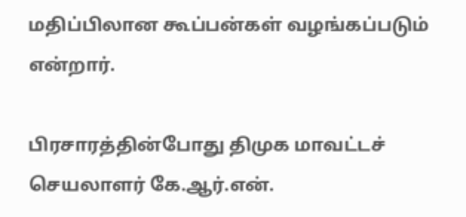மதிப்பிலான கூப்பன்கள் வழங்கப்படும் என்றார்.

பிரசாரத்தின்போது திமுக மாவட்டச் செயலாளர் கே.ஆர்.என்.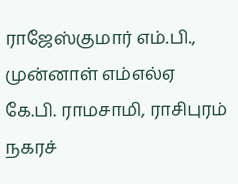ராஜேஸ்குமார் எம்.பி., முன்னாள் எம்எல்ஏ கே.பி. ராமசாமி, ராசிபுரம் நகரச்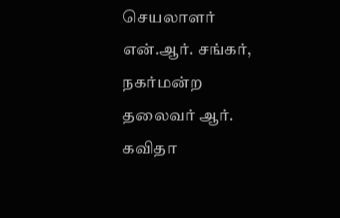செயலாளர் என்.ஆர். சங்கர், நகர்மன்ற தலைவர் ஆர். கவிதா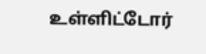உள்ளிட்டோர்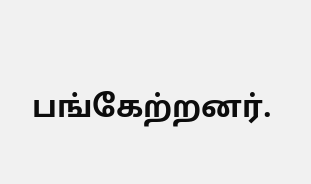பங்கேற்றனர்.